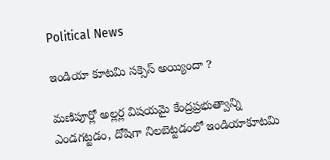Political News

ఇండియా కూటమి సక్సెస్ అయ్యిందా ?

మణిపూర్లో అల్లర్ల విషయమై కేంద్రప్రభుత్వాన్ని ఎండగట్టడం, దోషిగా నిలబెట్టడంలో ఇండియాకూటమి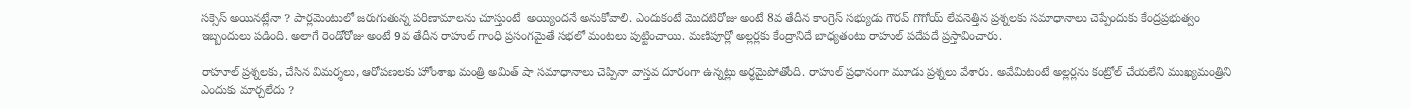సక్సెస్ అయినట్లేనా ? పార్లమెంటులో జరుగుతున్న పరిణామాలను చూస్తుంటే  అయ్యిందనే అనుకోవాలి. ఎందుకంటే మొదటిరోజు అంటే 8వ తేదీన కాంగ్రెస్ సభ్యుడు గౌరవ్ గొగోయ్ లేవనెత్తిన ప్రశ్నలకు సమాధానాలు చెప్పేందుకు కేంద్రప్రభుత్వం ఇబ్బందులు పడింది. అలాగే రెండోరోజు అంటే 9వ తేదీన రాహుల్ గాంధి ప్రసంగమైతే సభలో మంటలు పుట్టించాయి. మణిపూర్లో అల్లర్లకు కేంద్రానిదే బాధ్యతంటు రాహుల్ పదేపదే ప్రస్తావించారు.

రాహూల్ ప్రశ్నలకు, చేసిన విమర్శలు, ఆరోపణలకు హోంశాఖ మంత్రి అమిత్ షా సమాధానాలు చెప్పినా వాస్తవ దూరంగా ఉన్నట్లు అర్ధమైపోతోంది. రాహుల్ ప్రధానంగా మూడు ప్రశ్నలు వేశారు. అవేమిటంటే అల్లర్లను కంట్రోల్ చేయలేని ముఖ్యమంత్రిని ఎందుకు మార్చలేదు ?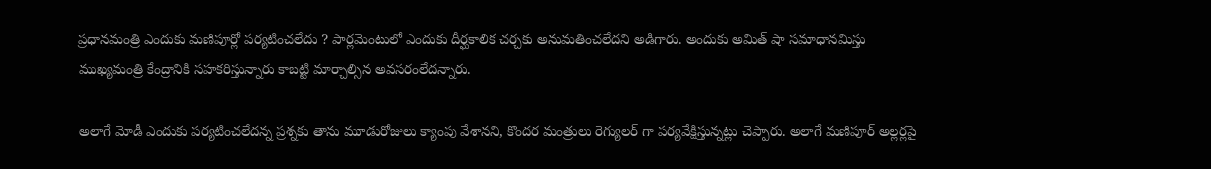ప్రధానమంత్రి ఎందుకు మణిపూర్లో పర్యటించలేదు ? పార్లమెంటులో ఎందుకు దీర్ఘకాలిక చర్చకు అనుమతించలేదని అడిగారు. అందుకు అమిత్ షా సమాధానమిస్తు ముఖ్యమంత్రి కేంద్రానికి సహకరిస్తున్నారు కాబట్టి మార్చాల్సిన అవసరంలేదన్నారు.

అలాగే మోడీ ఎందుకు పర్యటించలేదన్న ప్రశ్నకు తాను మూడురోజులు క్యాంపు వేశానని, కొందర మంత్రులు రెగ్యులర్ గా పర్యవేక్షిస్తున్నట్లు చెప్పారు. అలాగే మణిపూర్ అల్లర్లపై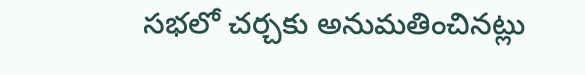సభలో చర్చకు అనుమతించినట్లు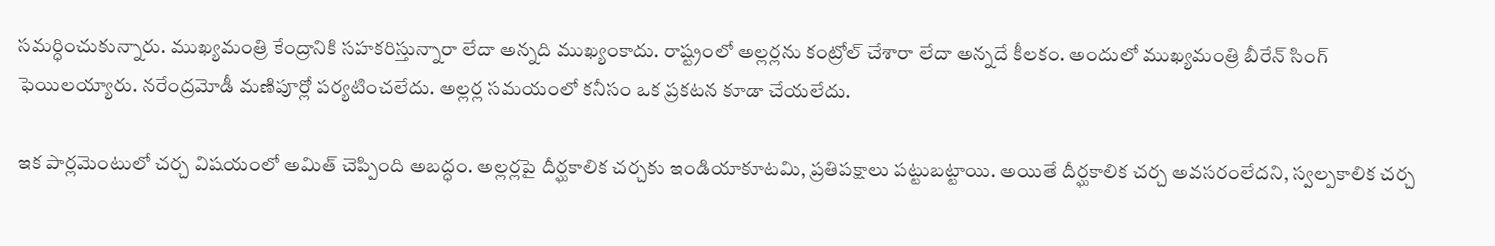సమర్ధించుకున్నారు. ముఖ్యమంత్రి కేంద్రానికి సహకరిస్తున్నారా లేదా అన్నది ముఖ్యంకాదు. రాష్ట్రంలో అల్లర్లను కంట్రోల్ చేశారా లేదా అన్నదే కీలకం. అందులో ముఖ్యమంత్రి బీరేన్ సింగ్ ఫెయిలయ్యారు. నరేంద్రమోడీ మణిపూర్లో పర్యటించలేదు. అల్లర్ల సమయంలో కనీసం ఒక ప్రకటన కూడా చేయలేదు.

ఇక పార్లమెంటులో చర్చ విషయంలో అమిత్ చెప్పింది అబద్ధం. అల్లర్లపై దీర్ఘకాలిక చర్చకు ఇండియాకూటమి, ప్రతిపక్షాలు పట్టుబట్టాయి. అయితే దీర్ఘకాలిక చర్చ అవసరంలేదని, స్వల్పకాలిక చర్చ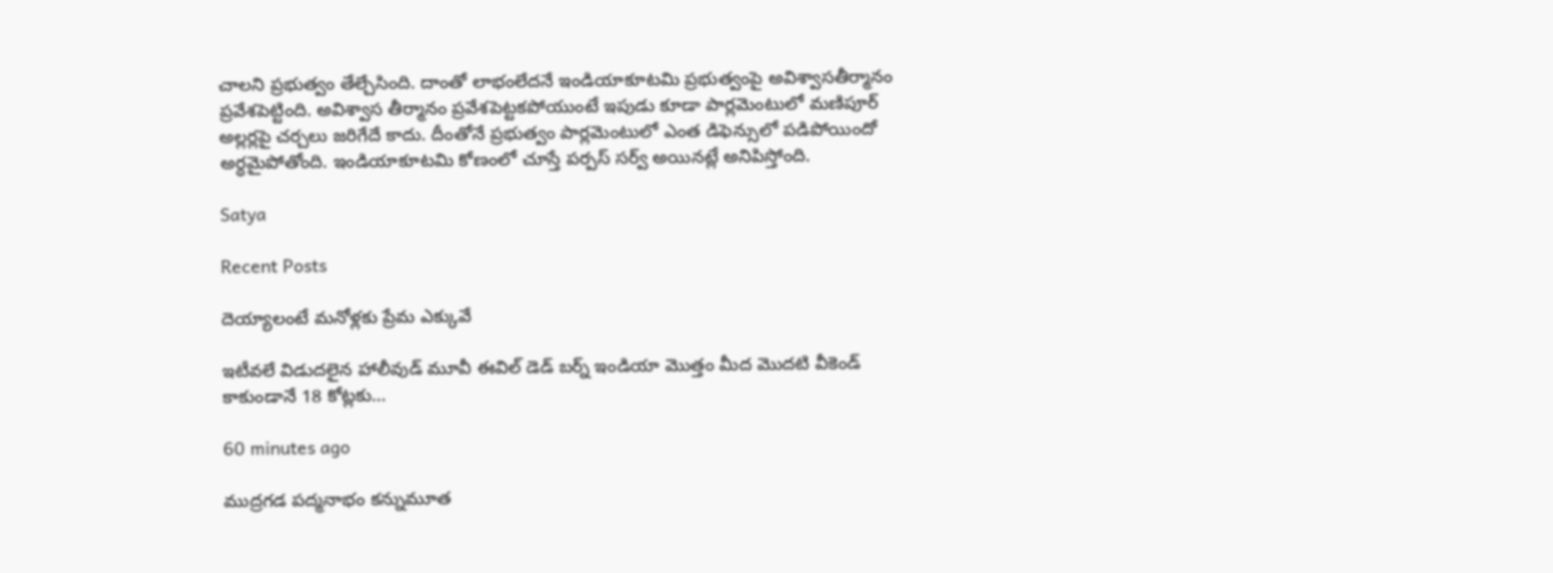చాలని ప్రభుత్వం తేల్చేసింది. దాంతో లాభంలేదనే ఇండియాకూటమి ప్రభుత్వంపై అవిశ్వాసతీర్మానం ప్రవేశపెట్టింది. అవిశ్వాస తీర్మానం ప్రవేశపెట్టకపోయుంటే ఇపుడు కూడా పార్లమెంటులో మణిపూర్ అల్లర్లపై చర్చలు జరిగేదే కాదు. దీంతోనే ప్రభుత్వం పార్లమెంటులో ఎంత డిఫెన్సులో పడిపోయిందో అర్ధమైపోతోంది. ఇండియాకూటమి కోణంలో చూస్తే పర్పస్ సర్వ్ అయినట్లే అనిపిస్తోంది.

Satya

Recent Posts

దెయ్యాలంటే మనోళ్లకు ప్రేమ ఎక్కువే

ఇటీవలే విడుదలైన హాలీవుడ్ మూవీ ఈవిల్ డెడ్ బర్న్ ఇండియా మొత్తం మీద మొదటి వీకెండ్ కాకుండానే 18 కోట్లకు…

60 minutes ago

ముద్రగడ పద్మనాభం కన్నుమూత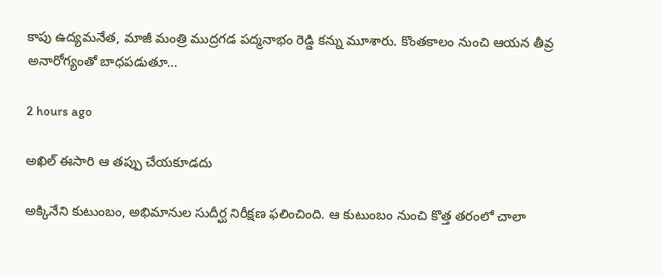కాపు ఉద్యమనేత, మాజీ మంత్రి ముద్రగడ పద్మనాభం రెడ్డి కన్ను మూశారు. కొంతకాలం నుంచి ఆయన తీవ్ర అనారోగ్యంతో బాధపడుతూ…

2 hours ago

అఖిల్ ఈసారి ఆ తప్పు చేయకూడదు

అక్కినేని కుటుంబం, అభిమానుల సుదీర్ఘ నిరీక్షణ ఫలించింది. ఆ కుటుంబం నుంచి కొత్త తరంలో చాలా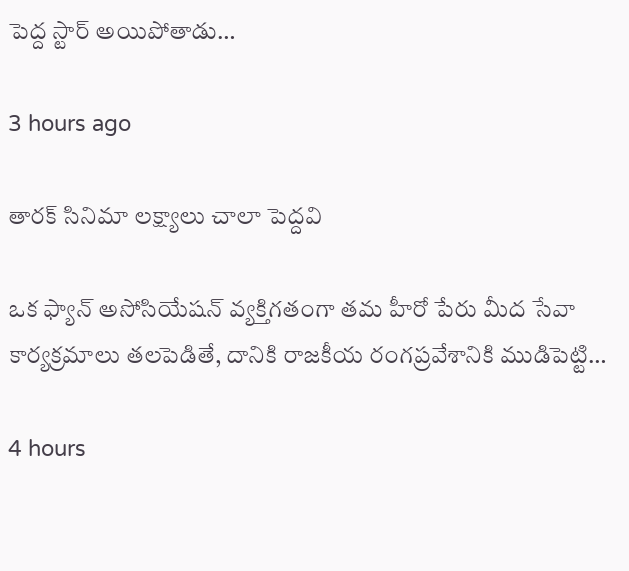పెద్ద స్టార్ అయిపోతాడు…

3 hours ago

తారక్ సినిమా లక్ష్యాలు చాలా పెద్దవి

ఒక ఫ్యాన్ అసోసియేషన్ వ్యక్తిగతంగా తమ హీరో పేరు మీద సేవా కార్యక్రమాలు తలపెడితే, దానికి రాజకీయ రంగప్రవేశానికి ముడిపెట్టి…

4 hours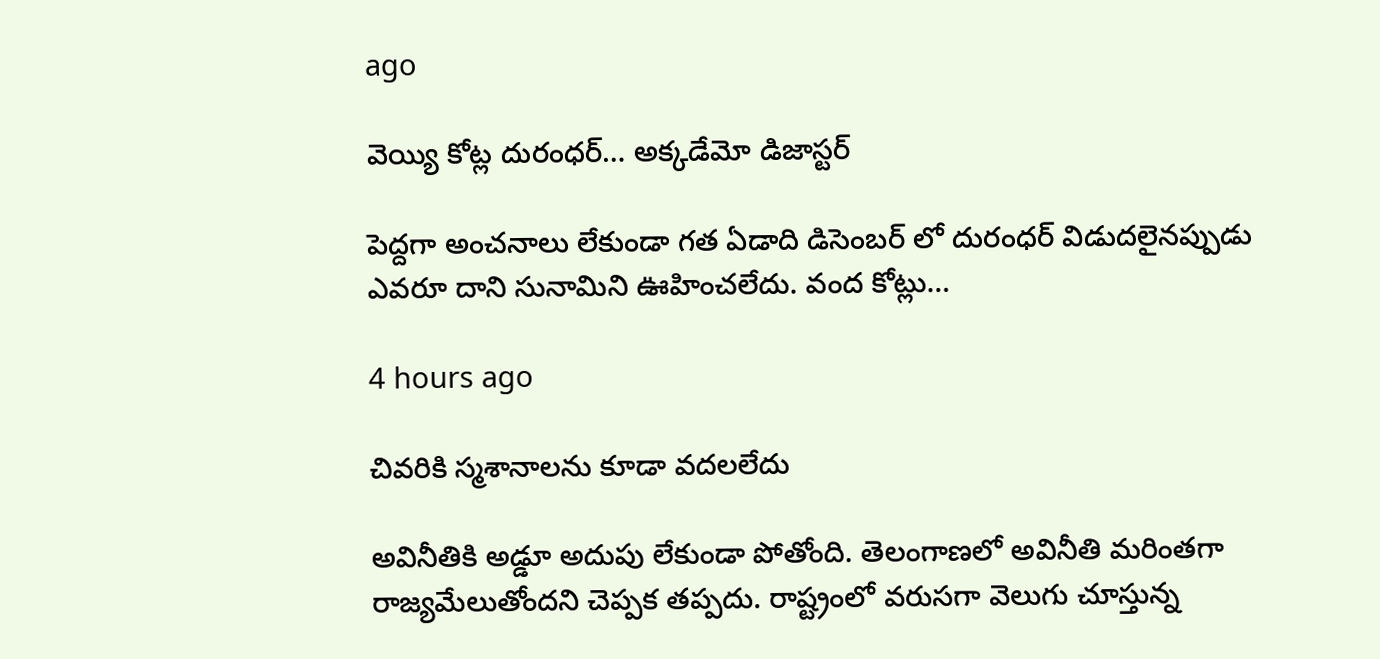ago

వెయ్యి కోట్ల దురంధర్… అక్కడేమో డిజాస్టర్

పెద్దగా అంచనాలు లేకుండా గత ఏడాది డిసెంబర్ లో దురంధర్ విడుదలైనప్పుడు ఎవరూ దాని సునామిని ఊహించలేదు. వంద కోట్లు…

4 hours ago

చివరికి స్మశానాలను కూడా వదలలేదు

అవినీతికి అడ్డూ అదుపు లేకుండా పోతోంది. తెలంగాణలో అవినీతి మరింతగా రాజ్యమేలుతోందని చెప్పక తప్పదు. రాష్ట్రంలో వరుసగా వెలుగు చూస్తున్న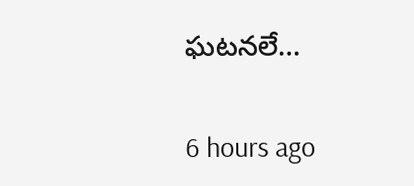ఘటనలే…

6 hours ago